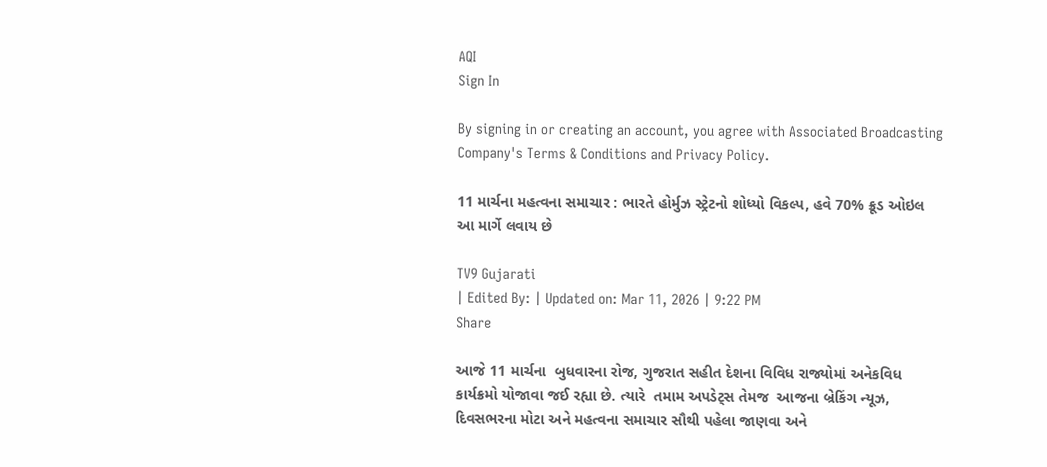AQI
Sign In

By signing in or creating an account, you agree with Associated Broadcasting Company's Terms & Conditions and Privacy Policy.

11 માર્ચના મહત્વના સમાચાર : ભારતે હોર્મુઝ સ્ટ્રેટનો શોધ્યો વિકલ્પ, હવે 70% ક્રૂડ ઓઇલ આ માર્ગે લવાય છે

TV9 Gujarati
| Edited By: | Updated on: Mar 11, 2026 | 9:22 PM
Share

આજે 11 માર્ચના  બુધવારના રોજ, ગુજરાત સહીત દેશના વિવિધ રાજ્યોમાં અનેકવિધ કાર્યક્રમો યોજાવા જઈ રહ્યા છે. ત્યારે  તમામ અપડેટ્સ તેમજ  આજના બ્રેકિંગ ન્યૂઝ, દિવસભરના મોટા અને મહત્વના સમાચાર સૌથી પહેલા જાણવા અને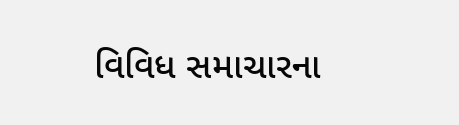વિવિધ સમાચારના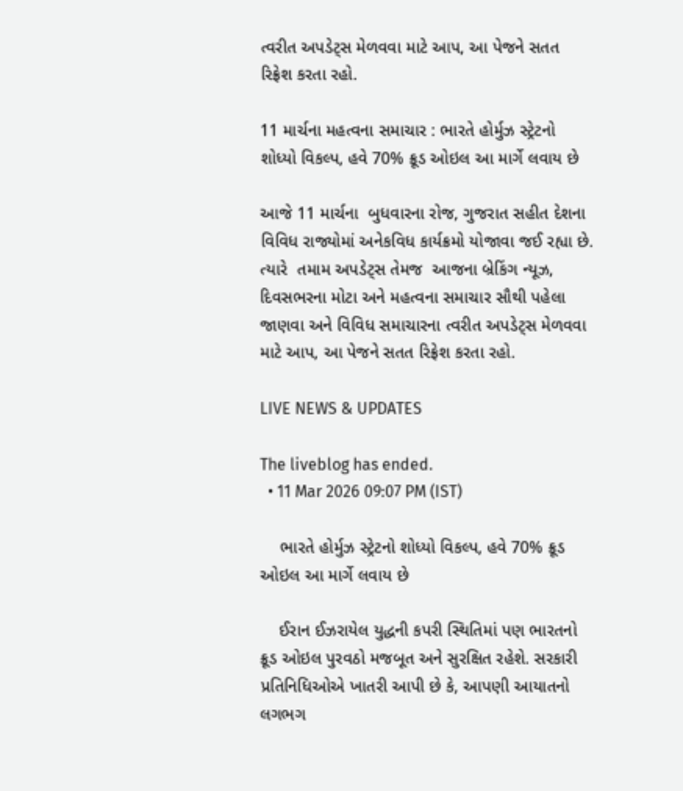ત્વરીત અપડેટ્સ મેળવવા માટે આપ, આ પેજને સતત રિફ્રેશ કરતા રહો.

11 માર્ચના મહત્વના સમાચાર : ભારતે હોર્મુઝ સ્ટ્રેટનો શોધ્યો વિકલ્પ, હવે 70% ક્રૂડ ઓઇલ આ માર્ગે લવાય છે

આજે 11 માર્ચના  બુધવારના રોજ, ગુજરાત સહીત દેશના વિવિધ રાજ્યોમાં અનેકવિધ કાર્યક્રમો યોજાવા જઈ રહ્યા છે. ત્યારે  તમામ અપડેટ્સ તેમજ  આજના બ્રેકિંગ ન્યૂઝ, દિવસભરના મોટા અને મહત્વના સમાચાર સૌથી પહેલા જાણવા અને વિવિધ સમાચારના ત્વરીત અપડેટ્સ મેળવવા માટે આપ, આ પેજને સતત રિફ્રેશ કરતા રહો.

LIVE NEWS & UPDATES

The liveblog has ended.
  • 11 Mar 2026 09:07 PM (IST)

    ભારતે હોર્મુઝ સ્ટ્રેટનો શોધ્યો વિકલ્પ, હવે 70% ક્રૂડ ઓઇલ આ માર્ગે લવાય છે

    ઈરાન ઈઝરાયેલ યુદ્ધની કપરી સ્થિતિમાં પણ ભારતનો ક્રૂડ ઓઇલ પુરવઠો મજબૂત અને સુરક્ષિત રહેશે. સરકારી પ્રતિનિધિઓએ ખાતરી આપી છે કે, આપણી આયાતનો લગભગ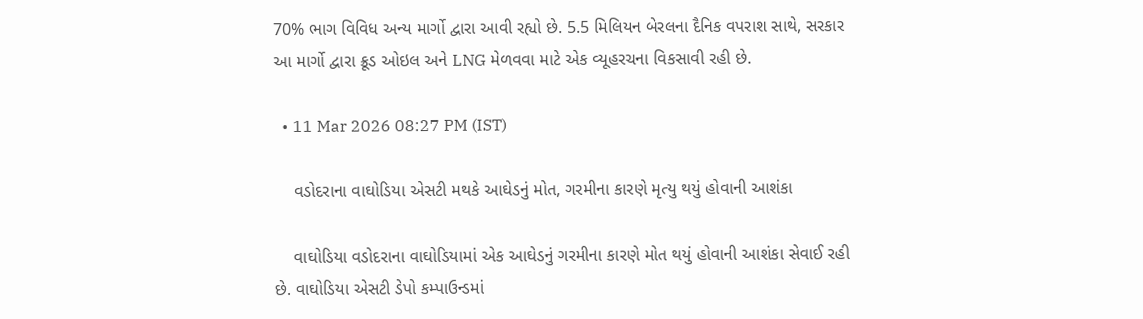70% ભાગ વિવિધ અન્ય માર્ગો દ્વારા આવી રહ્યો છે. 5.5 મિલિયન બેરલના દૈનિક વપરાશ સાથે, સરકાર આ માર્ગો દ્વારા ક્રૂડ ઓઇલ અને LNG મેળવવા માટે એક વ્યૂહરચના વિકસાવી રહી છે.

  • 11 Mar 2026 08:27 PM (IST)

    વડોદરાના વાઘોડિયા એસટી મથકે આઘેડનું મોત, ગરમીના કારણે મૃત્યુ થયું હોવાની આશંકા

    વાઘોડિયા વડોદરાના વાઘોડિયામાં એક આઘેડનું ગરમીના કારણે મોત થયું હોવાની આશંકા સેવાઈ રહી છે. વાઘોડિયા એસટી ડેપો કમ્પાઉન્ડમાં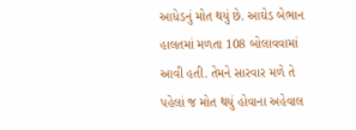આધેડનું મોત થયું છે. આઘેડ બેભાન હાલતમાં મળતા 108 બોલાવવામાં આવી હતી. તેમને સારવાર મળે તે પહેલાં જ મોત થયું હોવાના અહેવાલ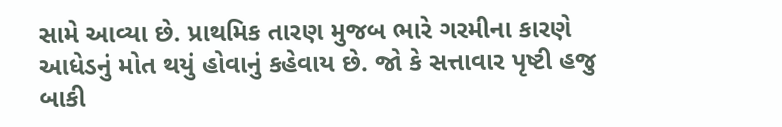સામે આવ્યા છે. પ્રાથમિક તારણ મુજબ ભારે ગરમીના કારણે આધેડનું મોત થયું હોવાનું કહેવાય છે. જો કે સત્તાવાર પૃષ્ટી હજુ બાકી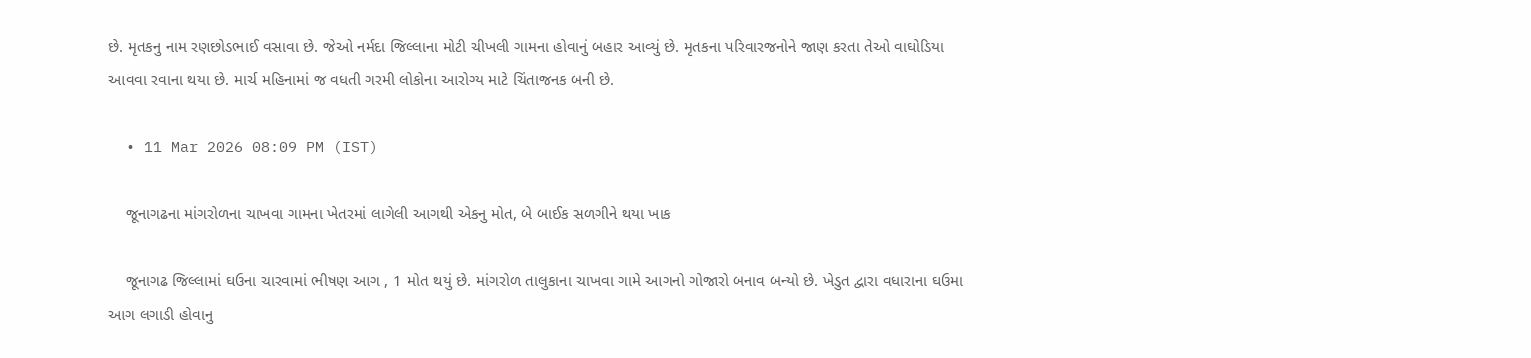છે. મૃતકનુ નામ રણછોડભાઈ વસાવા છે. જેઓ નર્મદા જિલ્લાના મોટી ચીખલી ગામના હોવાનું બહાર આવ્યું છે. મૃતકના પરિવારજનોને જાણ કરતા તેઓ વાઘોડિયા આવવા રવાના થયા છે. માર્ચ મહિનામાં જ વધતી ગરમી લોકોના આરોગ્ય માટે ચિંતાજનક બની છે.

  • 11 Mar 2026 08:09 PM (IST)

    જૂનાગઢના માંગરોળના ચાખવા ગામના ખેતરમાં લાગેલી આગથી એકનુ મોત, બે બાઈક સળગીને થયા ખાક

    જૂનાગઢ જિલ્લામાં ઘઉના ચારવામાં ભીષણ આગ , 1 મોત થયું છે. માંગરોળ તાલુકાના ચાખવા ગામે આગનો ગોજારો બનાવ બન્યો છે. ખેડુત દ્વારા વધારાના ઘઉમા આગ લગાડી હોવાનુ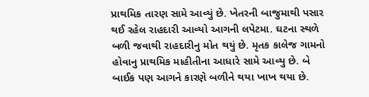પ્રાથમિક તારણ સામે આવ્યું છે. ખેતરની બાજુમાથી પસાર થઈ રહેલ રાહદારી આવ્યો આગની લપેટમા. ઘટના સ્થળે બળી જવાથી રાહદારીનુ મોત થયું છે. મૃતક કાલેજ ગામનો હોવાનુ પ્રાથમિક માહીતીના આધારે સામે આવ્યુ છે. બે બાઈક પણ આગને કારણે બળીને થયા ખાખ થયા છે.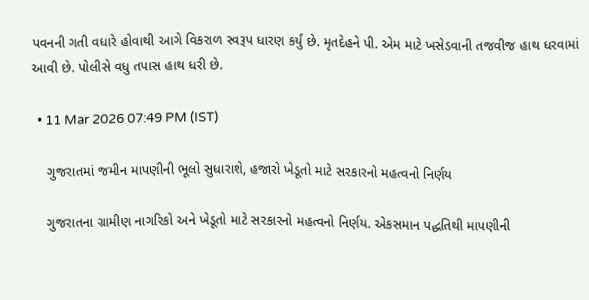પવનની ગતી વધારે હોવાથી આગે વિકરાળ સ્વરૂપ ધારણ કર્યું છે. મૃતદેહને પી. એમ માટે ખસેડવાની તજવીજ હાથ ધરવામાં આવી છે. પોલીસે વધુ તપાસ હાથ ધરી છે.

  • 11 Mar 2026 07:49 PM (IST)

    ગુજરાતમાં જમીન માપણીની ભૂલો સુધારાશે, હજારો ખેડૂતો માટે સરકારનો મહત્વનો નિર્ણય

    ગુજરાતના ગ્રામીણ નાગરિકો અને ખેડૂતો માટે સરકારનો મહત્વનો નિર્ણય. એકસમાન પદ્ધતિથી માપણીની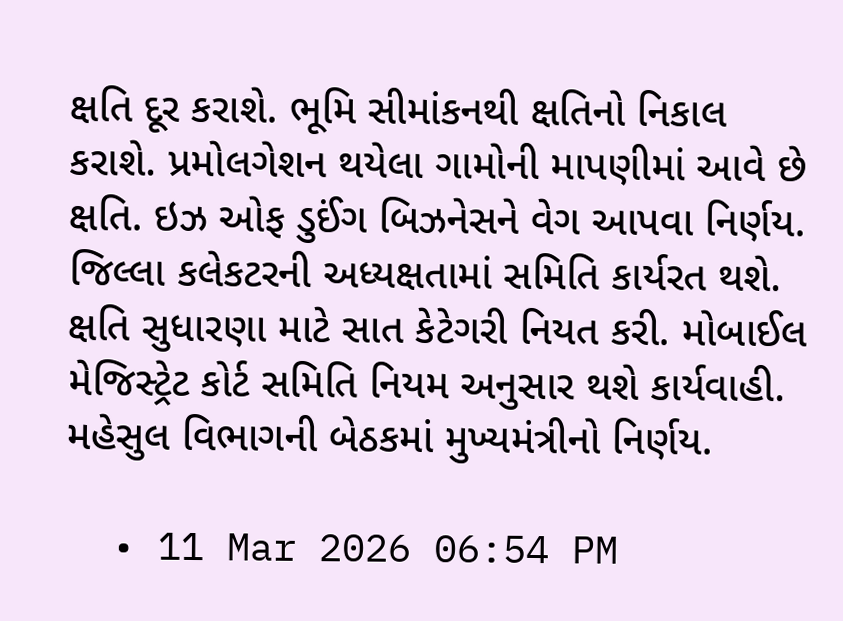ક્ષતિ દૂર કરાશે. ભૂમિ સીમાંકનથી ક્ષતિનો નિકાલ કરાશે. પ્રમોલગેશન થયેલા ગામોની માપણીમાં આવે છે ક્ષતિ. ઇઝ ઓફ ડુઈંગ બિઝનેસને વેગ આપવા નિર્ણય. જિલ્લા કલેકટરની અધ્યક્ષતામાં સમિતિ કાર્યરત થશે. ક્ષતિ સુધારણા માટે સાત કેટેગરી નિયત કરી. મોબાઈલ મેજિસ્ટ્રેટ કોર્ટ સમિતિ નિયમ અનુસાર થશે કાર્યવાહી. મહેસુલ વિભાગની બેઠકમાં મુખ્યમંત્રીનો નિર્ણય.

  • 11 Mar 2026 06:54 PM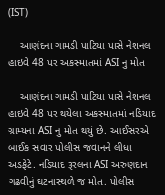(IST)

    આણંદના ગામડી પાટિયા પાસે નેશનલ હાઇવે 48 પર અકસ્માતમાં ASI નુ મોત

    આણંદના ગામડી પાટિયા પાસે નેશનલ હાઇવે 48 પર થયેલા અકસ્માતમાં નડિયાદ ગ્રામ્યના ASI નુ મોત થયું છે. આઈસરએ બાઈક સવાર પોલીસ જવાનને લીધા અડફેટે. નડિયાદ રૂરલના ASI અરુણદાન ગઢવીનું ઘટનાસ્થળે જ મોત. પોલીસ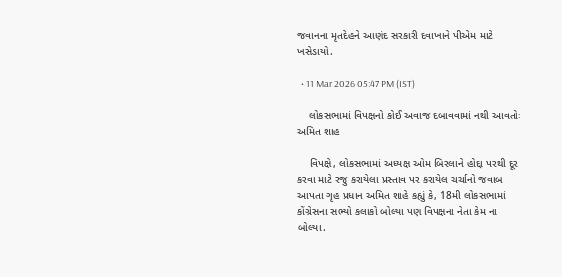જવાનના મૃતદેહને આણંદ સરકારી દવાખાને પીએમ માટે ખસેડાયો.

  • 11 Mar 2026 05:47 PM (IST)

    લોકસભામાં વિપક્ષનો કોઈ અવાજ દબાવવામાં નથી આવતોઃ અમિત શાહ

    વિપક્ષે, લોકસભામાં અધ્યક્ષ ઓમ બિરલાને હોદ્દા પરથી દૂર કરવા માટે રજુ કરાયેલા પ્રસ્તાવ પર કરાયેલ ચર્ચાનો જવાબ આપતા ગૃહ પ્રધાન અમિત શાહે કહ્યું કે, 18મી લોકસભામાં કોંગ્રેસના સભ્યો કલાકો બોલ્યા પણ વિપક્ષના નેતા કેમ ના બોલ્યા.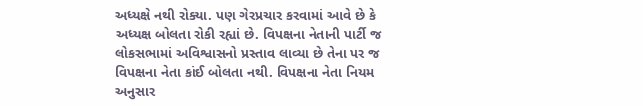અધ્યક્ષે નથી રોક્યા. પણ ગેરપ્રચાર કરવામાં આવે છે કે અધ્યક્ષ બોલતા રોકી રહ્યાં છે. વિપક્ષના નેતાની પાર્ટી જ લોકસભામાં અવિશ્વાસનો પ્રસ્તાવ લાવ્યા છે તેના પર જ વિપક્ષના નેતા કાંઈ બોલતા નથી. વિપક્ષના નેતા નિયમ અનુસાર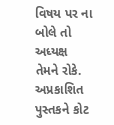વિષય પર ના બોલે તો અધ્યક્ષ તેમને રોકે. અપ્રકાશિત પુસ્તકને કોટ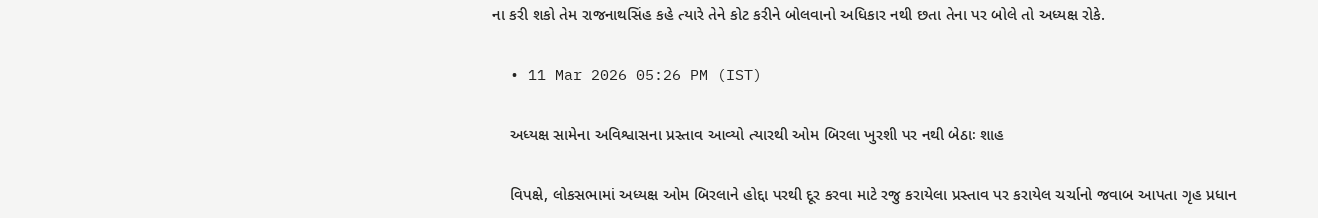ના કરી શકો તેમ રાજનાથસિંહ કહે ત્યારે તેને કોટ કરીને બોલવાનો અધિકાર નથી છતા તેના પર બોલે તો અધ્યક્ષ રોકે.

  • 11 Mar 2026 05:26 PM (IST)

    અધ્યક્ષ સામેના અવિશ્વાસના પ્રસ્તાવ આવ્યો ત્યારથી ઓમ બિરલા ખુરશી પર નથી બેઠાઃ શાહ

    વિપક્ષે, લોકસભામાં અધ્યક્ષ ઓમ બિરલાને હોદ્દા પરથી દૂર કરવા માટે રજુ કરાયેલા પ્રસ્તાવ પર કરાયેલ ચર્ચાનો જવાબ આપતા ગૃહ પ્રધાન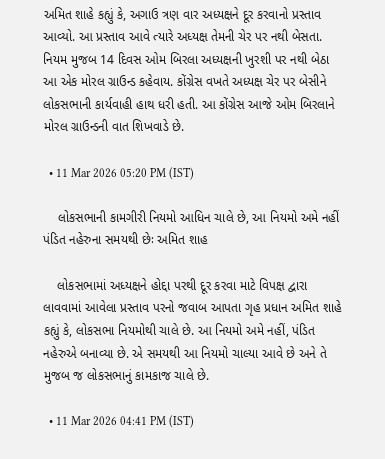અમિત શાહે કહ્યું કે, અગાઉ ત્રણ વાર અધ્યક્ષને દૂર કરવાનો પ્રસ્તાવ આવ્યો. આ પ્રસ્તાવ આવે ત્યારે અધ્યક્ષ તેમની ચેર પર નથી બેસતા. નિયમ મુજબ 14 દિવસ ઓમ બિરલા અધ્યક્ષની ખુરશી પર નથી બેઠા આ એક મોરલ ગ્રાઉન્ડ કહેવાય. કોંગ્રેસ વખતે અધ્યક્ષ ચેર પર બેસીને લોકસભાની કાર્યવાહી હાથ ધરી હતી. આ કોંગ્રેસ આજે ઓમ બિરલાને મોરલ ગ્રાઉન્ડની વાત શિખવાડે છે.

  • 11 Mar 2026 05:20 PM (IST)

    લોકસભાની કામગીરી નિયમો આધિન ચાલે છે, આ નિયમો અમે નહીં પંડિત નહેરુના સમયથી છેઃ અમિત શાહ

    લોકસભામાં અધ્યક્ષને હોદ્દા પરથી દૂર કરવા માટે વિપક્ષ દ્વારા લાવવામાં આવેલા પ્રસ્તાવ પરનો જવાબ આપતા ગૃહ પ્રધાન અમિત શાહે કહ્યું કે, લોકસભા નિયમોથી ચાલે છે. આ નિયમો અમે નહીં, પંડિત નહેરુએ બનાવ્યા છે. એ સમયથી આ નિયમો ચાલ્યા આવે છે અને તે મુજબ જ લોકસભાનું કામકાજ ચાલે છે.

  • 11 Mar 2026 04:41 PM (IST)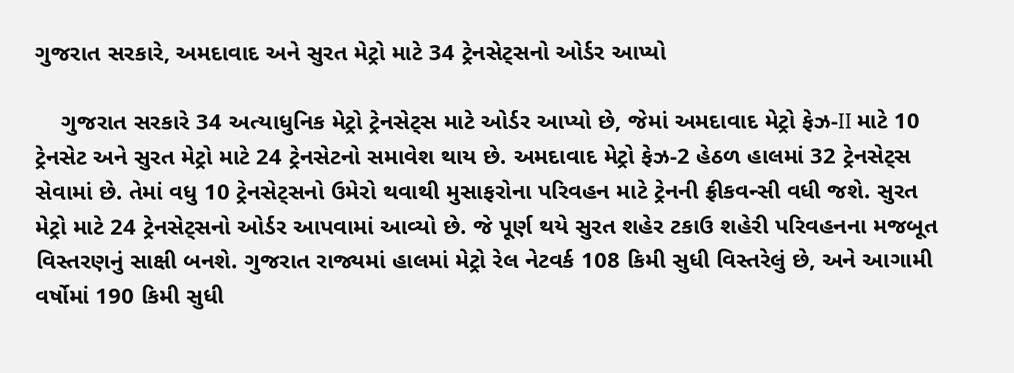ગુજરાત સરકારે, અમદાવાદ અને સુરત મેટ્રો માટે 34 ટ્રેનસેટ્સનો ઓર્ડર આપ્યો

    ગુજરાત સરકારે 34 અત્યાધુનિક મેટ્રો ટ્રેનસેટ્સ માટે ઓર્ડર આપ્યો છે, જેમાં અમદાવાદ મેટ્રો ફેઝ-II માટે 10 ટ્રેનસેટ અને સુરત મેટ્રો માટે 24 ટ્રેનસેટનો સમાવેશ થાય છે. અમદાવાદ મેટ્રો ફેઝ-2 હેઠળ હાલમાં 32 ટ્રેનસેટ્સ સેવામાં છે. તેમાં વધુ 10 ટ્રેનસેટ્સનો ઉમેરો થવાથી મુસાફરોના પરિવહન માટે ટ્રેનની ફ્રીકવન્સી વધી જશે. સુરત મેટ્રો માટે 24 ટ્રેનસેટ્સનો ઓર્ડર આપવામાં આવ્યો છે. જે પૂર્ણ થયે સુરત શહેર ટકાઉ શહેરી પરિવહનના મજબૂત વિસ્તરણનું સાક્ષી બનશે. ગુજરાત રાજ્યમાં હાલમાં મેટ્રો રેલ નેટવર્ક 108 કિમી સુધી વિસ્તરેલું છે, અને આગામી વર્ષોમાં 190 કિમી સુધી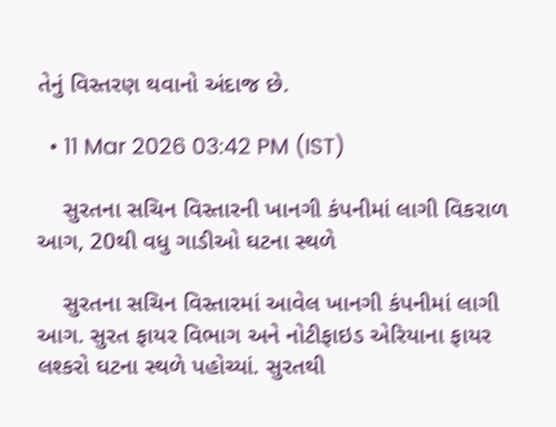તેનું વિસ્તરણ થવાનો અંદાજ છે.

  • 11 Mar 2026 03:42 PM (IST)

    સુરતના સચિન વિસ્તારની ખાનગી કંપનીમાં લાગી વિકરાળ આગ, 20થી વધુ ગાડીઓ ઘટના સ્થળે

    સુરતના સચિન વિસ્તારમાં આવેલ ખાનગી કંપનીમાં લાગી આગ. સુરત ફાયર વિભાગ અને નોટીફાઇડ એરિયાના ફાયર લશ્કરો ઘટના સ્થળે પહોચ્યાં. સુરતથી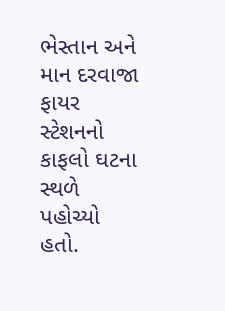ભેસ્તાન અને માન દરવાજા ફાયર સ્ટેશનનો કાફલો ઘટના સ્થળે પહોચ્યો હતો.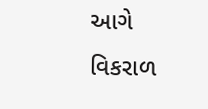આગે વિકરાળ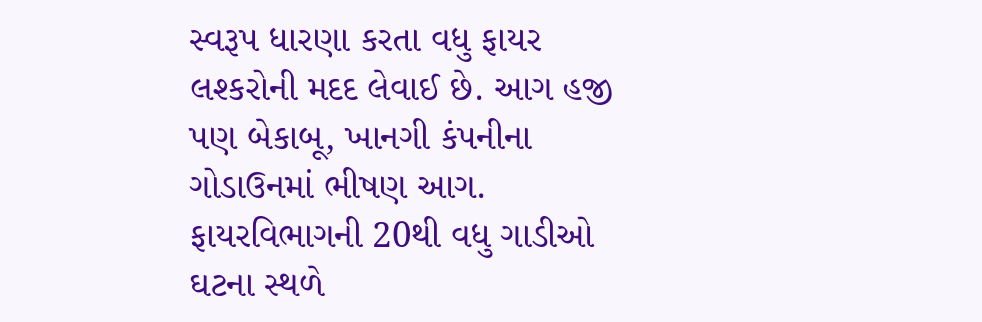સ્વરૂપ ધારણા કરતા વધુ ફાયર લશ્કરોની મદદ લેવાઈ છે. આગ હજી પણ બેકાબૂ, ખાનગી કંપનીના ગોડાઉનમાં ભીષણ આગ. ફાયરવિભાગની 20થી વધુ ગાડીઓ ઘટના સ્થળે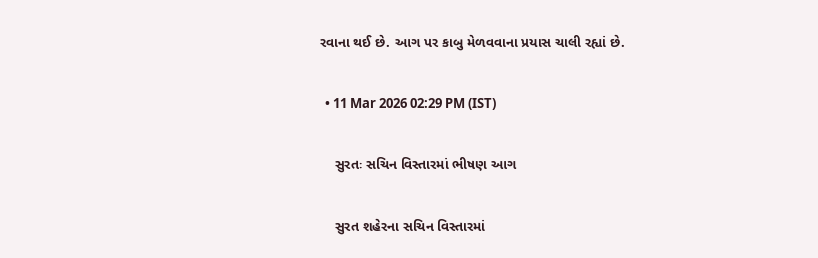રવાના થઈ છે. આગ પર કાબુ મેળવવાના પ્રયાસ ચાલી રહ્યાં છે.

  • 11 Mar 2026 02:29 PM (IST)

    સુરતઃ સચિન વિસ્તારમાં ભીષણ આગ

    સુરત શહેરના સચિન વિસ્તારમાં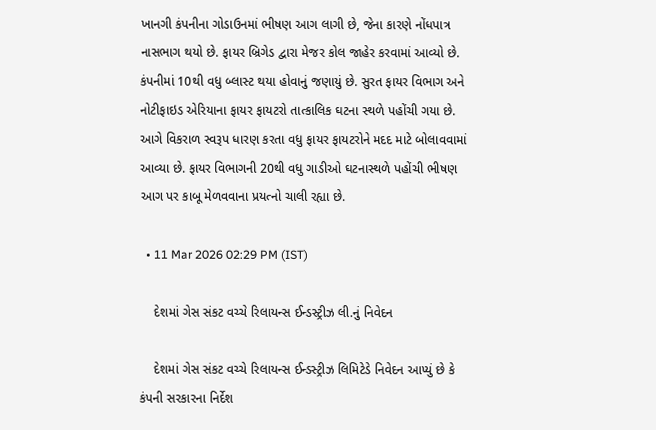ખાનગી કંપનીના ગોડાઉનમાં ભીષણ આગ લાગી છે, જેના કારણે નોંધપાત્ર નાસભાગ થયો છે. ફાયર બ્રિગેડ દ્વારા મેજર કોલ જાહેર કરવામાં આવ્યો છે. કંપનીમાં 10થી વધુ બ્લાસ્ટ થયા હોવાનું જણાયું છે. સુરત ફાયર વિભાગ અને નોટીફાઇડ એરિયાના ફાયર ફાયટરો તાત્કાલિક ઘટના સ્થળે પહોંચી ગયા છે. આગે વિકરાળ સ્વરૂપ ધારણ કરતા વધુ ફાયર ફાયટરોને મદદ માટે બોલાવવામાં આવ્યા છે. ફાયર વિભાગની 20થી વધુ ગાડીઓ ઘટનાસ્થળે પહોંચી ભીષણ આગ પર કાબૂ મેળવવાના પ્રયત્નો ચાલી રહ્યા છે.

  • 11 Mar 2026 02:29 PM (IST)

    દેશમાં ગેસ સંકટ વચ્ચે રિલાયન્સ ઈન્ડસ્ટ્રીઝ લી.નું નિવેદન

    દેશમાં ગેસ સંકટ વચ્ચે રિલાયન્સ ઈન્ડસ્ટ્રીઝ લિમિટેડે નિવેદન આપ્યું છે કે કંપની સરકારના નિર્દેશ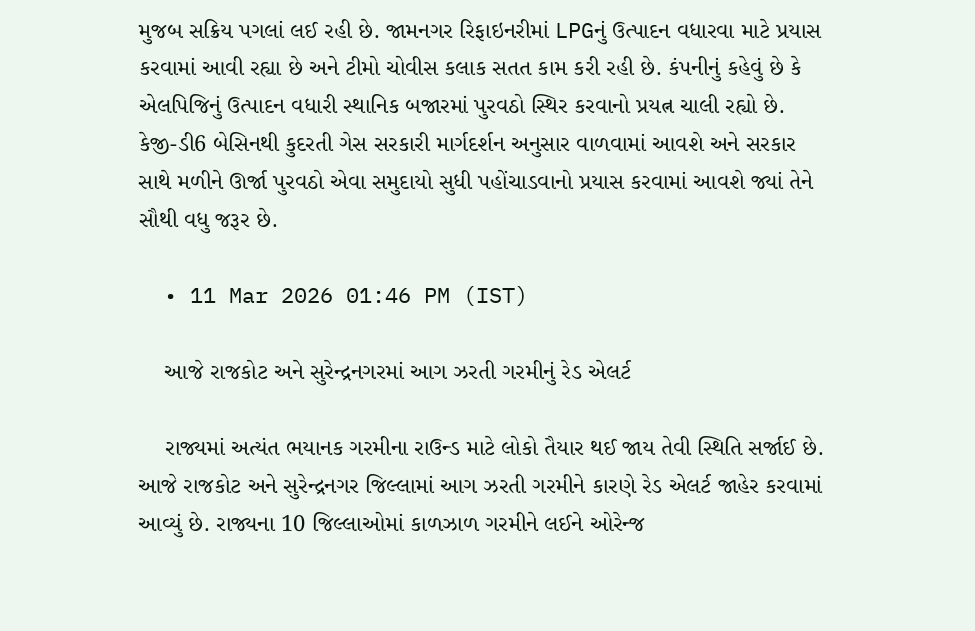મુજબ સક્રિય પગલાં લઈ રહી છે. જામનગર રિફાઇનરીમાં LPGનું ઉત્પાદન વધારવા માટે પ્રયાસ કરવામાં આવી રહ્યા છે અને ટીમો ચોવીસ કલાક સતત કામ કરી રહી છે. કંપનીનું કહેવું છે કે એલપિજિનું ઉત્પાદન વધારી સ્થાનિક બજારમાં પુરવઠો સ્થિર કરવાનો પ્રયત્ન ચાલી રહ્યો છે. કેજી-ડી6 બેસિનથી કુદરતી ગેસ સરકારી માર્ગદર્શન અનુસાર વાળવામાં આવશે અને સરકાર સાથે મળીને ઊર્જા પુરવઠો એવા સમુદાયો સુધી પહોંચાડવાનો પ્રયાસ કરવામાં આવશે જ્યાં તેને સૌથી વધુ જરૂર છે.

  • 11 Mar 2026 01:46 PM (IST)

    આજે રાજકોટ અને સુરેન્દ્રનગરમાં આગ ઝરતી ગરમીનું રેડ એલર્ટ

    રાજ્યમાં અત્યંત ભયાનક ગરમીના રાઉન્ડ માટે લોકો તૈયાર થઈ જાય તેવી સ્થિતિ સર્જાઈ છે. આજે રાજકોટ અને સુરેન્દ્રનગર જિલ્લામાં આગ ઝરતી ગરમીને કારણે રેડ એલર્ટ જાહેર કરવામાં આવ્યું છે. રાજ્યના 10 જિલ્લાઓમાં કાળઝાળ ગરમીને લઈને ઓરેન્જ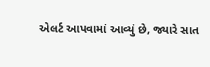એલર્ટ આપવામાં આવ્યું છે, જ્યારે સાત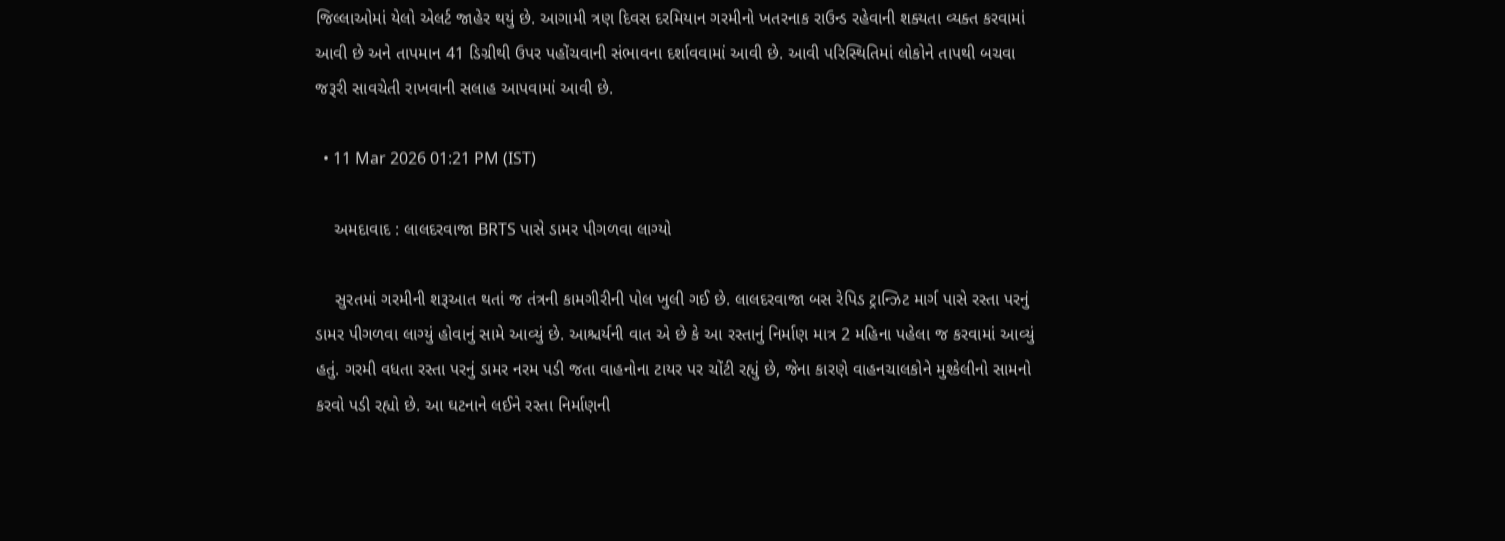જિલ્લાઓમાં યેલો એલર્ટ જાહેર થયું છે. આગામી ત્રણ દિવસ દરમિયાન ગરમીનો ખતરનાક રાઉન્ડ રહેવાની શક્યતા વ્યક્ત કરવામાં આવી છે અને તાપમાન 41 ડિગ્રીથી ઉપર પહોંચવાની સંભાવના દર્શાવવામાં આવી છે. આવી પરિસ્થિતિમાં લોકોને તાપથી બચવા જરૂરી સાવચેતી રાખવાની સલાહ આપવામાં આવી છે.

  • 11 Mar 2026 01:21 PM (IST)

    અમદાવાદ : લાલદરવાજા BRTS પાસે ડામર પીગળવા લાગ્યો

    સુરતમાં ગરમીની શરૂઆત થતાં જ તંત્રની કામગીરીની પોલ ખુલી ગઈ છે. લાલદરવાજા બસ રેપિડ ટ્રાન્ઝિટ માર્ગ પાસે રસ્તા પરનું ડામર પીગળવા લાગ્યું હોવાનું સામે આવ્યું છે. આશ્ચર્યની વાત એ છે કે આ રસ્તાનું નિર્માણ માત્ર 2 મહિના પહેલા જ કરવામાં આવ્યું હતું. ગરમી વધતા રસ્તા પરનું ડામર નરમ પડી જતા વાહનોના ટાયર પર ચોંટી રહ્યું છે, જેના કારણે વાહનચાલકોને મુશ્કેલીનો સામનો કરવો પડી રહ્યો છે. આ ઘટનાને લઈને રસ્તા નિર્માણની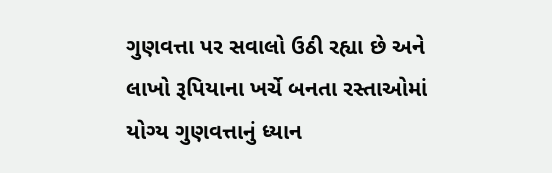ગુણવત્તા પર સવાલો ઉઠી રહ્યા છે અને લાખો રૂપિયાના ખર્ચે બનતા રસ્તાઓમાં યોગ્ય ગુણવત્તાનું ધ્યાન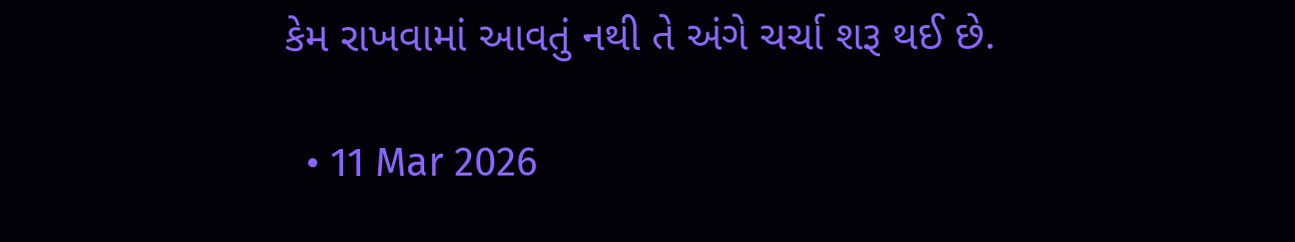કેમ રાખવામાં આવતું નથી તે અંગે ચર્ચા શરૂ થઈ છે.

  • 11 Mar 2026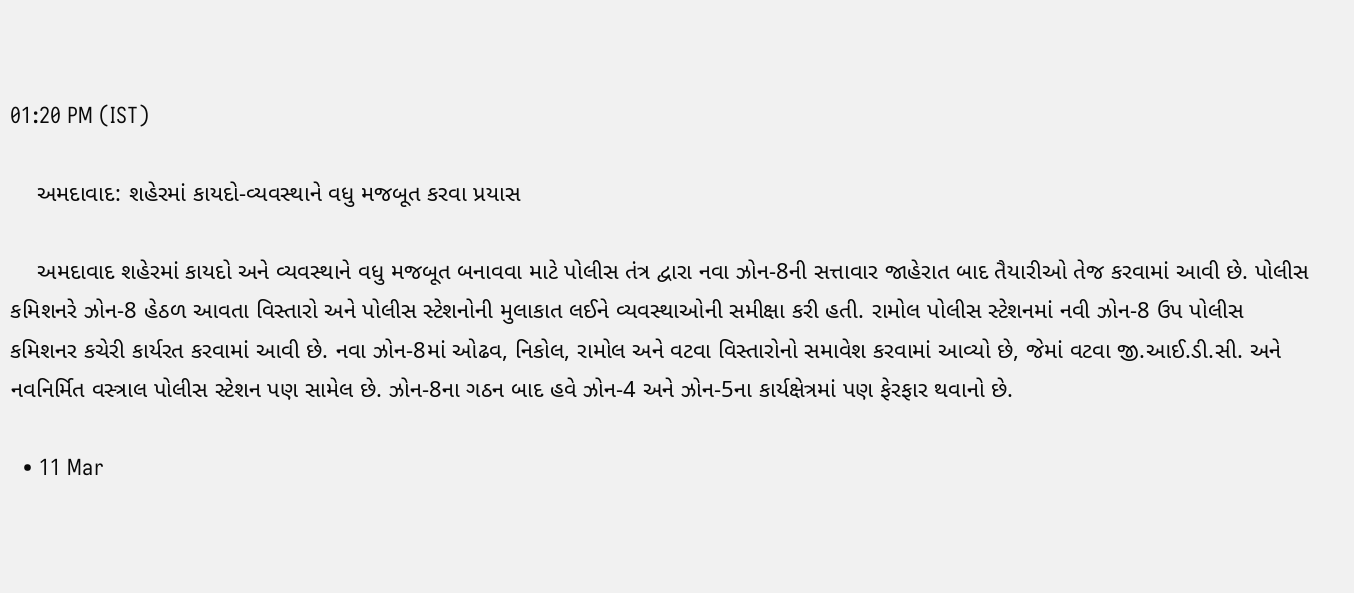01:20 PM (IST)

    અમદાવાદ: શહેરમાં કાયદો-વ્યવસ્થાને વધુ મજબૂત કરવા પ્રયાસ

    અમદાવાદ શહેરમાં કાયદો અને વ્યવસ્થાને વધુ મજબૂત બનાવવા માટે પોલીસ તંત્ર દ્વારા નવા ઝોન-8ની સત્તાવાર જાહેરાત બાદ તૈયારીઓ તેજ કરવામાં આવી છે. પોલીસ કમિશનરે ઝોન-8 હેઠળ આવતા વિસ્તારો અને પોલીસ સ્ટેશનોની મુલાકાત લઈને વ્યવસ્થાઓની સમીક્ષા કરી હતી. રામોલ પોલીસ સ્ટેશનમાં નવી ઝોન-8 ઉપ પોલીસ કમિશનર કચેરી કાર્યરત કરવામાં આવી છે. નવા ઝોન-8માં ઓઢવ, નિકોલ, રામોલ અને વટવા વિસ્તારોનો સમાવેશ કરવામાં આવ્યો છે, જેમાં વટવા જી.આઈ.ડી.સી. અને નવનિર્મિત વસ્ત્રાલ પોલીસ સ્ટેશન પણ સામેલ છે. ઝોન-8ના ગઠન બાદ હવે ઝોન-4 અને ઝોન-5ના કાર્યક્ષેત્રમાં પણ ફેરફાર થવાનો છે.

  • 11 Mar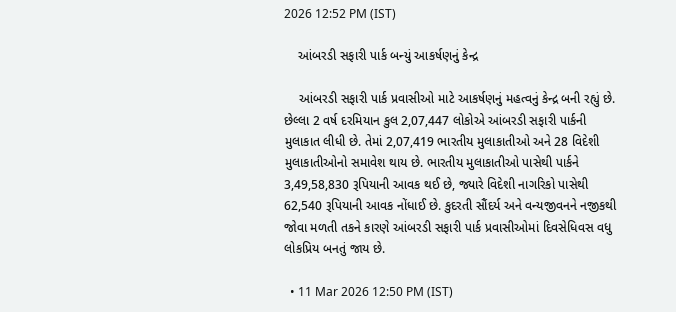2026 12:52 PM (IST)

    આંબરડી સફારી પાર્ક બન્યું આકર્ષણનું કેન્દ્ર

    આંબરડી સફારી પાર્ક પ્રવાસીઓ માટે આકર્ષણનું મહત્વનું કેન્દ્ર બની રહ્યું છે. છેલ્લા 2 વર્ષ દરમિયાન કુલ 2,07,447 લોકોએ આંબરડી સફારી પાર્કની મુલાકાત લીધી છે. તેમાં 2,07,419 ભારતીય મુલાકાતીઓ અને 28 વિદેશી મુલાકાતીઓનો સમાવેશ થાય છે. ભારતીય મુલાકાતીઓ પાસેથી પાર્કને 3,49,58,830 રૂપિયાની આવક થઈ છે, જ્યારે વિદેશી નાગરિકો પાસેથી 62,540 રૂપિયાની આવક નોંધાઈ છે. કુદરતી સૌંદર્ય અને વન્યજીવનને નજીકથી જોવા મળતી તકને કારણે આંબરડી સફારી પાર્ક પ્રવાસીઓમાં દિવસેધિવસ વધુ લોકપ્રિય બનતું જાય છે.

  • 11 Mar 2026 12:50 PM (IST)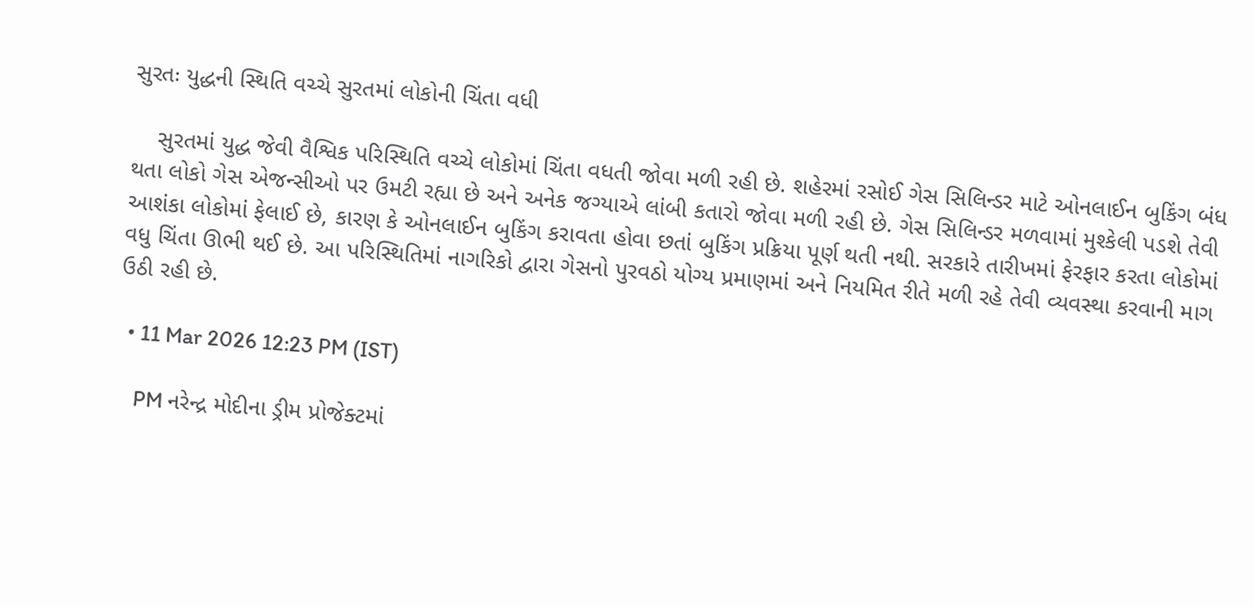સુરતઃ યુદ્ધની સ્થિતિ વચ્ચે સુરતમાં લોકોની ચિંતા વધી

    સુરતમાં યુદ્ધ જેવી વૈશ્વિક પરિસ્થિતિ વચ્ચે લોકોમાં ચિંતા વધતી જોવા મળી રહી છે. શહેરમાં રસોઈ ગેસ સિલિન્ડર માટે ઓનલાઈન બુકિંગ બંધ થતા લોકો ગેસ એજન્સીઓ પર ઉમટી રહ્યા છે અને અનેક જગ્યાએ લાંબી કતારો જોવા મળી રહી છે. ગેસ સિલિન્ડર મળવામાં મુશ્કેલી પડશે તેવી આશંકા લોકોમાં ફેલાઈ છે, કારણ કે ઓનલાઈન બુકિંગ કરાવતા હોવા છતાં બુકિંગ પ્રક્રિયા પૂર્ણ થતી નથી. સરકારે તારીખમાં ફેરફાર કરતા લોકોમાં વધુ ચિંતા ઊભી થઈ છે. આ પરિસ્થિતિમાં નાગરિકો દ્વારા ગેસનો પુરવઠો યોગ્ય પ્રમાણમાં અને નિયમિત રીતે મળી રહે તેવી વ્યવસ્થા કરવાની માગ ઉઠી રહી છે.

  • 11 Mar 2026 12:23 PM (IST)

    PM નરેન્દ્ર મોદીના ડ્રીમ પ્રોજેક્ટમાં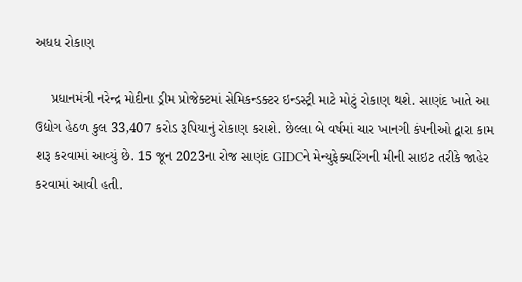અધધ રોકાણ

    પ્રધાનમંત્રી નરેન્દ્ર મોદીના ડ્રીમ પ્રોજેક્ટમાં સેમિકન્ડક્ટર ઇન્ડસ્ટ્રી માટે મોટું રોકાણ થશે. સાણંદ ખાતે આ ઉદ્યોગ હેઠળ કુલ 33,407 કરોડ રૂપિયાનું રોકાણ કરાશે. છેલ્લા બે વર્ષમાં ચાર ખાનગી કંપનીઓ દ્વારા કામ શરૂ કરવામાં આવ્યું છે. 15 જૂન 2023ના રોજ સાણંદ GIDCને મેન્યુફેક્ચરિંગની મીની સાઇટ તરીકે જાહેર કરવામાં આવી હતી.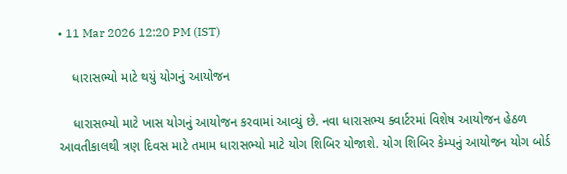• 11 Mar 2026 12:20 PM (IST)

    ધારાસભ્યો માટે થયું યોગનું આયોજન

    ધારાસભ્યો માટે ખાસ યોગનું આયોજન કરવામાં આવ્યું છે. નવા ધારાસભ્ય ક્વાર્ટરમાં વિશેષ આયોજન હેઠળ આવતીકાલથી ત્રણ દિવસ માટે તમામ ધારાસભ્યો માટે યોગ શિબિર યોજાશે. યોગ શિબિર કેમ્પનું આયોજન યોગ બોર્ડ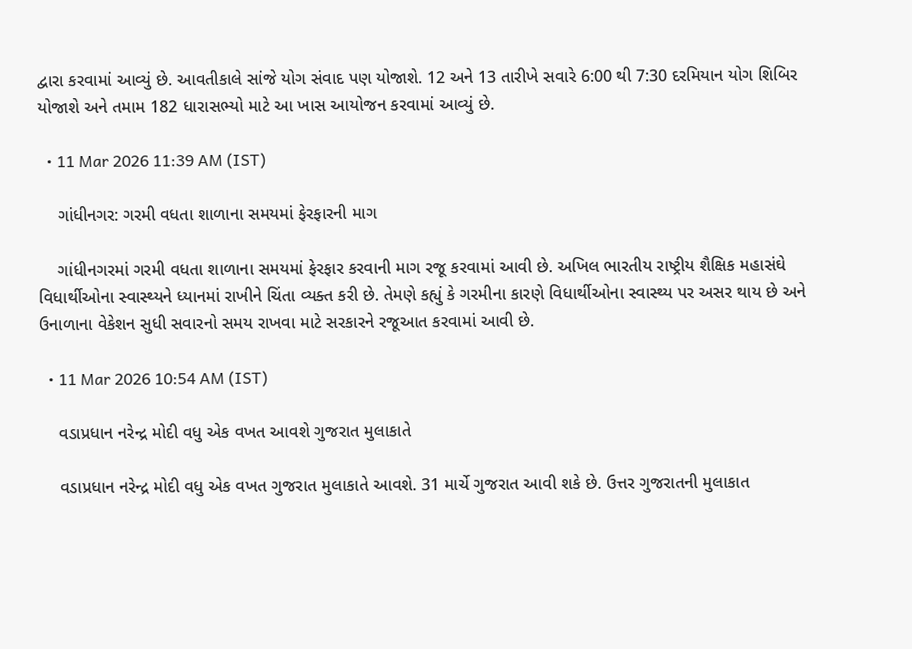દ્વારા કરવામાં આવ્યું છે. આવતીકાલે સાંજે યોગ સંવાદ પણ યોજાશે. 12 અને 13 તારીખે સવારે 6:00 થી 7:30 દરમિયાન યોગ શિબિર યોજાશે અને તમામ 182 ધારાસભ્યો માટે આ ખાસ આયોજન કરવામાં આવ્યું છે.

  • 11 Mar 2026 11:39 AM (IST)

    ગાંધીનગર: ગરમી વધતા શાળાના સમયમાં ફેરફારની માગ

    ગાંધીનગરમાં ગરમી વધતા શાળાના સમયમાં ફેરફાર કરવાની માગ રજૂ કરવામાં આવી છે. અખિલ ભારતીય રાષ્ટ્રીય શૈક્ષિક મહાસંઘે વિધાર્થીઓના સ્વાસ્થ્યને ધ્યાનમાં રાખીને ચિંતા વ્યક્ત કરી છે. તેમણે કહ્યું કે ગરમીના કારણે વિધાર્થીઓના સ્વાસ્થ્ય પર અસર થાય છે અને ઉનાળાના વેકેશન સુધી સવારનો સમય રાખવા માટે સરકારને રજૂઆત કરવામાં આવી છે.

  • 11 Mar 2026 10:54 AM (IST)

    વડાપ્રધાન નરેન્દ્ર મોદી વધુ એક વખત આવશે ગુજરાત મુલાકાતે

    વડાપ્રધાન નરેન્દ્ર મોદી વધુ એક વખત ગુજરાત મુલાકાતે આવશે. 31 માર્ચે ગુજરાત આવી શકે છે. ઉત્તર ગુજરાતની મુલાકાત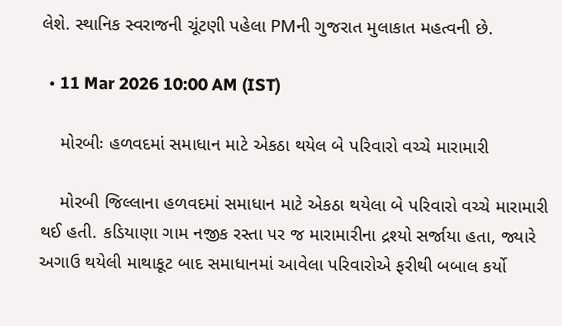લેશે. સ્થાનિક સ્વરાજની ચૂંટણી પહેલા PMની ગુજરાત મુલાકાત મહત્વની છે.

  • 11 Mar 2026 10:00 AM (IST)

    મોરબીઃ હળવદમાં સમાધાન માટે એકઠા થયેલ બે પરિવારો વચ્ચે મારામારી

    મોરબી જિલ્લાના હળવદમાં સમાધાન માટે એકઠા થયેલા બે પરિવારો વચ્ચે મારામારી થઈ હતી. કડિયાણા ગામ નજીક રસ્તા પર જ મારામારીના દ્રશ્યો સર્જાયા હતા, જ્યારે અગાઉ થયેલી માથાકૂટ બાદ સમાધાનમાં આવેલા પરિવારોએ ફરીથી બબાલ કર્યો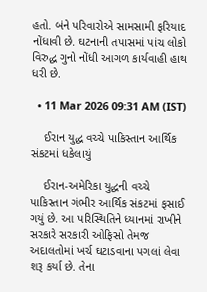હતો. બંને પરિવારોએ સામસામી ફરિયાદ નોંધાવી છે. ઘટનાની તપાસમાં પાંચ લોકો વિરુદ્ધ ગુનો નોંધી આગળ કાર્યવાહી હાથ ધરી છે.

  • 11 Mar 2026 09:31 AM (IST)

    ઈરાન યુદ્ધ વચ્ચે પાકિસ્તાન આર્થિક સંકટમાં ધકેલાયું

    ઈરાન-અમેરિકા યુદ્ધની વચ્ચે પાકિસ્તાન ગંભીર આર્થિક સંકટમાં ફસાઈ ગયું છે. આ પરિસ્થિતિને ધ્યાનમાં રાખીને સરકારે સરકારી ઓફિસો તેમજ અદાલતોમાં ખર્ચ ઘટાડવાના પગલાં લેવા શરૂ કર્યા છે. તેના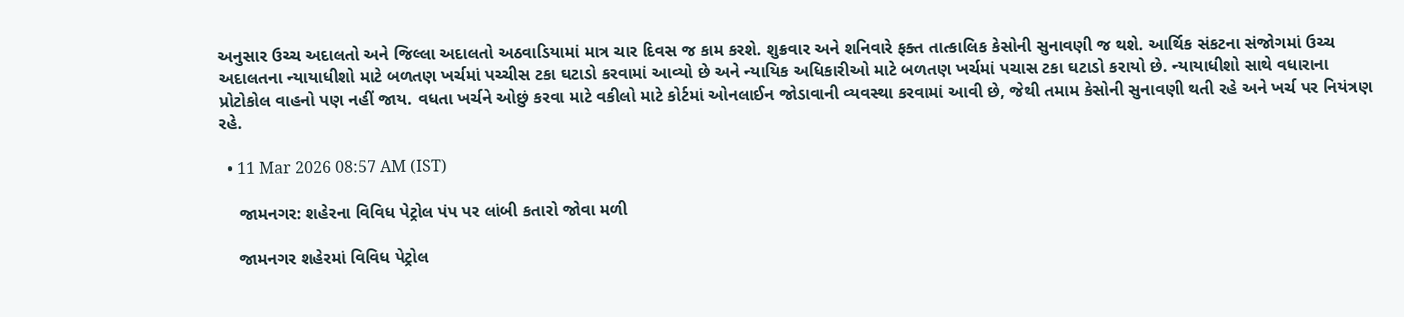અનુસાર ઉચ્ચ અદાલતો અને જિલ્લા અદાલતો અઠવાડિયામાં માત્ર ચાર દિવસ જ કામ કરશે. શુક્રવાર અને શનિવારે ફક્ત તાત્કાલિક કેસોની સુનાવણી જ થશે. આર્થિક સંકટના સંજોગમાં ઉચ્ચ અદાલતના ન્યાયાધીશો માટે બળતણ ખર્ચમાં પચ્ચીસ ટકા ઘટાડો કરવામાં આવ્યો છે અને ન્યાયિક અધિકારીઓ માટે બળતણ ખર્ચમાં પચાસ ટકા ઘટાડો કરાયો છે. ન્યાયાધીશો સાથે વધારાના પ્રોટોકોલ વાહનો પણ નહીં જાય. વધતા ખર્ચને ઓછું કરવા માટે વકીલો માટે કોર્ટમાં ઓનલાઈન જોડાવાની વ્યવસ્થા કરવામાં આવી છે, જેથી તમામ કેસોની સુનાવણી થતી રહે અને ખર્ચ પર નિયંત્રણ રહે.

  • 11 Mar 2026 08:57 AM (IST)

    જામનગર: શહેરના વિવિધ પેટ્રોલ પંપ પર લાંબી કતારો જોવા મળી

    જામનગર શહેરમાં વિવિધ પેટ્રોલ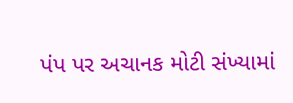પંપ પર અચાનક મોટી સંખ્યામાં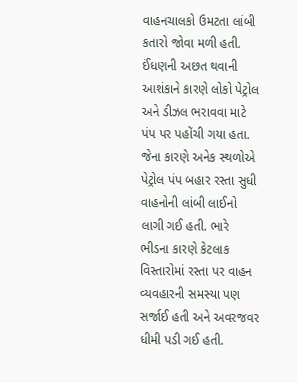વાહનચાલકો ઉમટતા લાંબી કતારો જોવા મળી હતી. ઈંધણની અછત થવાની આશંકાને કારણે લોકો પેટ્રોલ અને ડીઝલ ભરાવવા માટે પંપ પર પહોંચી ગયા હતા. જેના કારણે અનેક સ્થળોએ પેટ્રોલ પંપ બહાર રસ્તા સુધી વાહનોની લાંબી લાઈનો લાગી ગઈ હતી. ભારે ભીડના કારણે કેટલાક વિસ્તારોમાં રસ્તા પર વાહન વ્યવહારની સમસ્યા પણ સર્જાઈ હતી અને અવરજવર ધીમી પડી ગઈ હતી.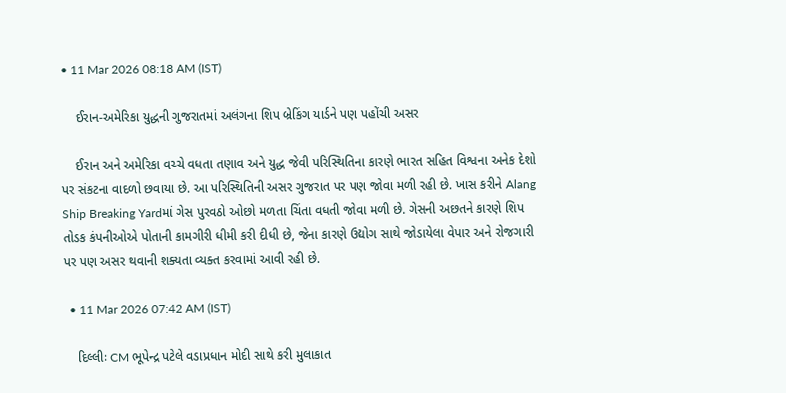• 11 Mar 2026 08:18 AM (IST)

    ઈરાન-અમેરિકા યુદ્ધની ગુજરાતમાં અલંગના શિપ બ્રેકિંગ યાર્ડને પણ પહોંચી અસર

    ઈરાન અને અમેરિકા વચ્ચે વધતા તણાવ અને યુદ્ધ જેવી પરિસ્થિતિના કારણે ભારત સહિત વિશ્વના અનેક દેશો પર સંકટના વાદળો છવાયા છે. આ પરિસ્થિતિની અસર ગુજરાત પર પણ જોવા મળી રહી છે. ખાસ કરીને Alang Ship Breaking Yardમાં ગેસ પુરવઠો ઓછો મળતા ચિંતા વધતી જોવા મળી છે. ગેસની અછતને કારણે શિપ તોડક કંપનીઓએ પોતાની કામગીરી ધીમી કરી દીધી છે, જેના કારણે ઉદ્યોગ સાથે જોડાયેલા વેપાર અને રોજગારી પર પણ અસર થવાની શક્યતા વ્યક્ત કરવામાં આવી રહી છે.

  • 11 Mar 2026 07:42 AM (IST)

    દિલ્લીઃ CM ભૂપેન્દ્ર પટેલે વડાપ્રધાન મોદી સાથે કરી મુલાકાત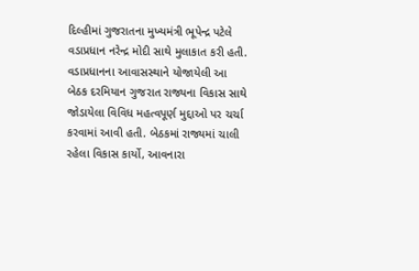દિલ્હીમાં ગુજરાતના મુખ્યમંત્રી ભૂપેન્દ્ર પટેલે વડાપ્રધાન નરેન્દ્ર મોદી સાથે મુલાકાત કરી હતી. વડાપ્રધાનના આવાસસ્થાને યોજાયેલી આ બેઠક દરમિયાન ગુજરાત રાજ્યના વિકાસ સાથે જોડાયેલા વિવિધ મહત્વપૂર્ણ મુદ્દાઓ પર ચર્ચા કરવામાં આવી હતી. બેઠકમાં રાજ્યમાં ચાલી રહેલા વિકાસ કાર્યો, આવનારા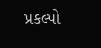પ્રકલ્પો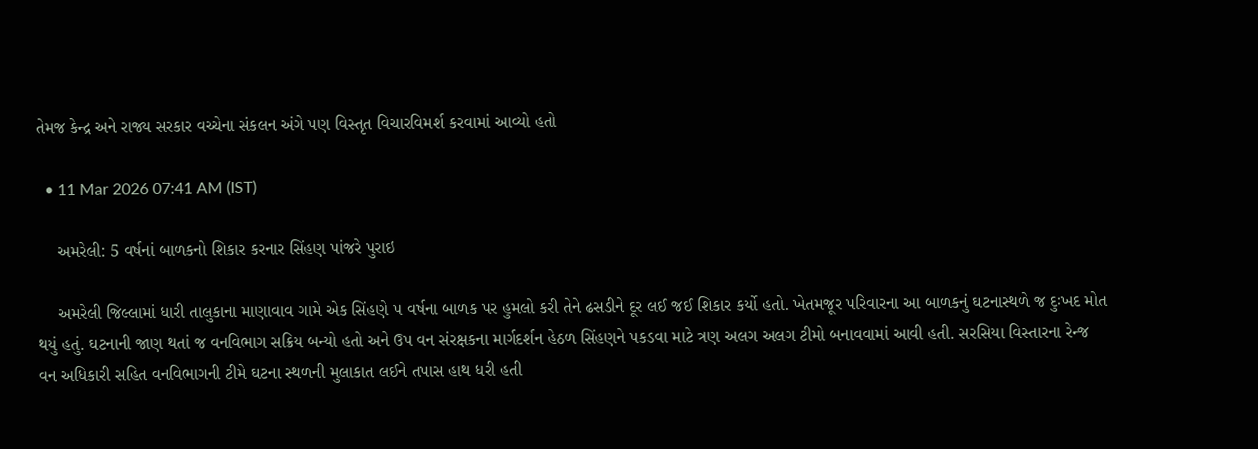તેમજ કેન્દ્ર અને રાજ્ય સરકાર વચ્ચેના સંકલન અંગે પણ વિસ્તૃત વિચારવિમર્શ કરવામાં આવ્યો હતો

  • 11 Mar 2026 07:41 AM (IST)

    અમરેલી: 5 વર્ષનાં બાળકનો શિકાર કરનાર સિંહણ પાંજરે પુરાઇ

    અમરેલી જિલ્લામાં ધારી તાલુકાના માણાવાવ ગામે એક સિંહણે ૫ વર્ષના બાળક પર હુમલો કરી તેને ઢસડીને દૂર લઈ જઈ શિકાર કર્યો હતો. ખેતમજૂર પરિવારના આ બાળકનું ઘટનાસ્થળે જ દુઃખદ મોત થયું હતું. ઘટનાની જાણ થતાં જ વનવિભાગ સક્રિય બન્યો હતો અને ઉપ વન સંરક્ષકના માર્ગદર્શન હેઠળ સિંહણને પકડવા માટે ત્રણ અલગ અલગ ટીમો બનાવવામાં આવી હતી. સરસિયા વિસ્તારના રેન્જ વન અધિકારી સહિત વનવિભાગની ટીમે ઘટના સ્થળની મુલાકાત લઈને તપાસ હાથ ધરી હતી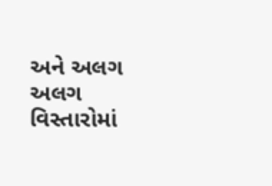અને અલગ અલગ વિસ્તારોમાં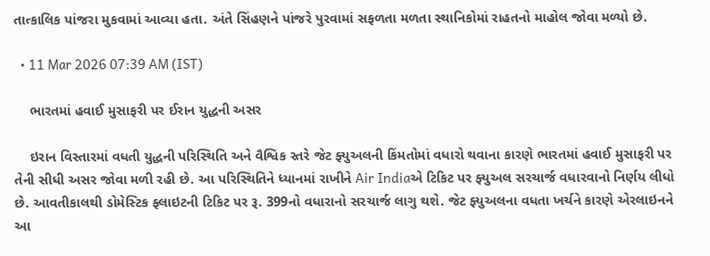તાત્કાલિક પાંજરા મુકવામાં આવ્યા હતા. અંતે સિંહણને પાંજરે પુરવામાં સફળતા મળતા સ્થાનિકોમાં રાહતનો માહોલ જોવા મળ્યો છે.

  • 11 Mar 2026 07:39 AM (IST)

    ભારતમાં હવાઈ મુસાફરી પર ઈરાન યુદ્ધની અસર

    ઇરાન વિસ્તારમાં વધતી યુદ્ધની પરિસ્થિતિ અને વૈશ્વિક સ્તરે જેટ ફ્યુઅલની કિંમતોમાં વધારો થવાના કારણે ભારતમાં હવાઈ મુસાફરી પર તેની સીધી અસર જોવા મળી રહી છે. આ પરિસ્થિતિને ધ્યાનમાં રાખીને Air Indiaએ ટિકિટ પર ફ્યુઅલ સરચાર્જ વધારવાનો નિર્ણય લીધો છે. આવતીકાલથી ડોમેસ્ટિક ફ્લાઇટની ટિકિટ પર રૂ. 399નો વધારાનો સરચાર્જ લાગુ થશે. જેટ ફ્યુઅલના વધતા ખર્ચને કારણે એરલાઇનને આ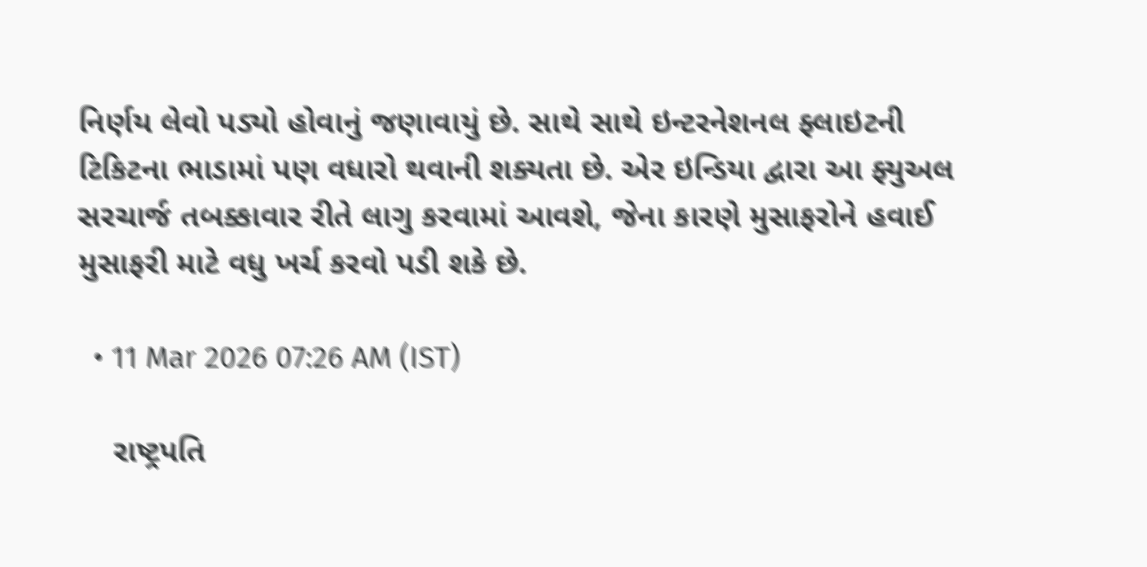નિર્ણય લેવો પડ્યો હોવાનું જણાવાયું છે. સાથે સાથે ઇન્ટરનેશનલ ફ્લાઇટની ટિકિટના ભાડામાં પણ વધારો થવાની શક્યતા છે. એર ઇન્ડિયા દ્વારા આ ફ્યુઅલ સરચાર્જ તબક્કાવાર રીતે લાગુ કરવામાં આવશે, જેના કારણે મુસાફરોને હવાઈ મુસાફરી માટે વધુ ખર્ચ કરવો પડી શકે છે.

  • 11 Mar 2026 07:26 AM (IST)

    રાષ્ટ્રપતિ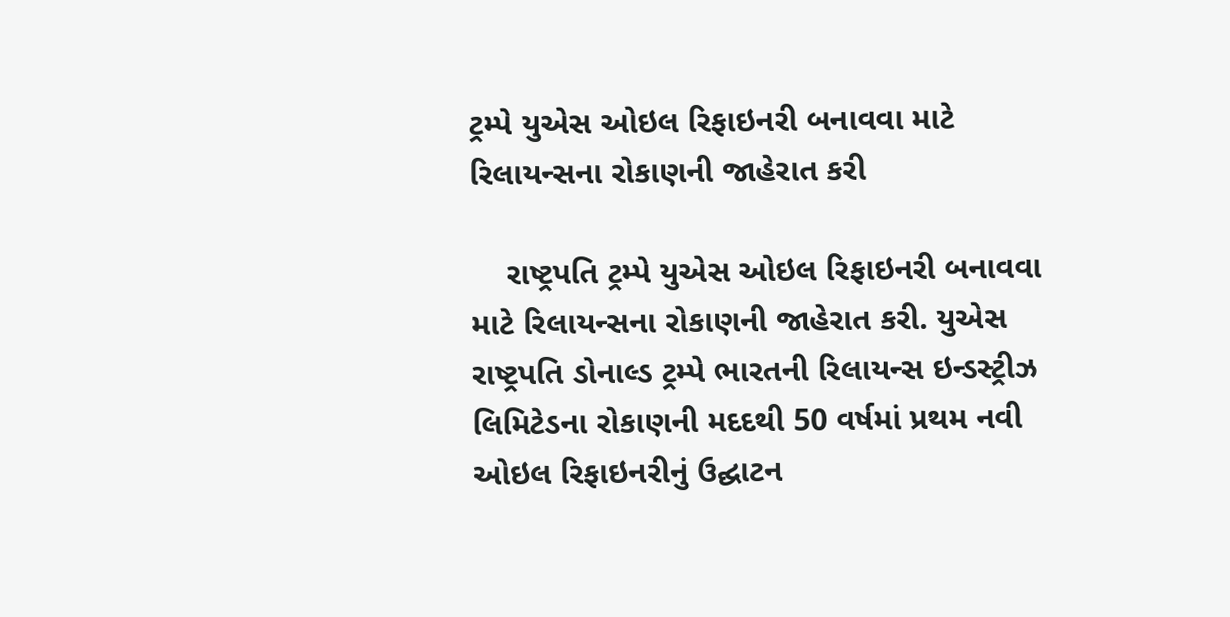ટ્રમ્પે યુએસ ઓઇલ રિફાઇનરી બનાવવા માટે રિલાયન્સના રોકાણની જાહેરાત કરી

    રાષ્ટ્રપતિ ટ્રમ્પે યુએસ ઓઇલ રિફાઇનરી બનાવવા માટે રિલાયન્સના રોકાણની જાહેરાત કરી. યુએસ રાષ્ટ્રપતિ ડોનાલ્ડ ટ્રમ્પે ભારતની રિલાયન્સ ઇન્ડસ્ટ્રીઝ લિમિટેડના રોકાણની મદદથી 50 વર્ષમાં પ્રથમ નવી ઓઇલ રિફાઇનરીનું ઉદ્ઘાટન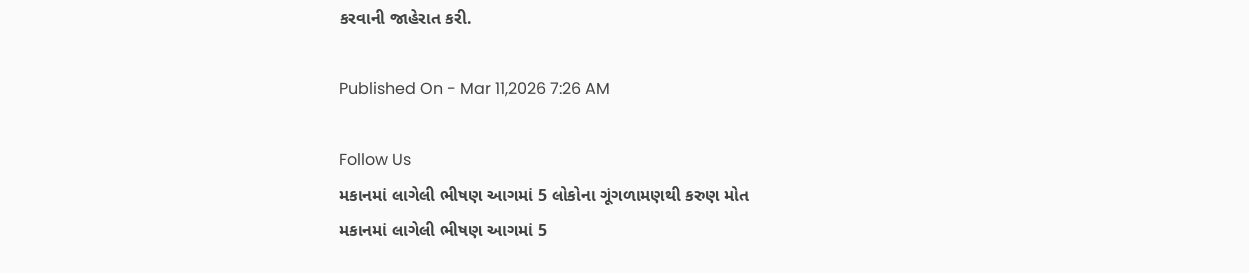કરવાની જાહેરાત કરી.

Published On - Mar 11,2026 7:26 AM

Follow Us
મકાનમાં લાગેલી ભીષણ આગમાં 5 લોકોના ગૂંગળામણથી કરુણ મોત
મકાનમાં લાગેલી ભીષણ આગમાં 5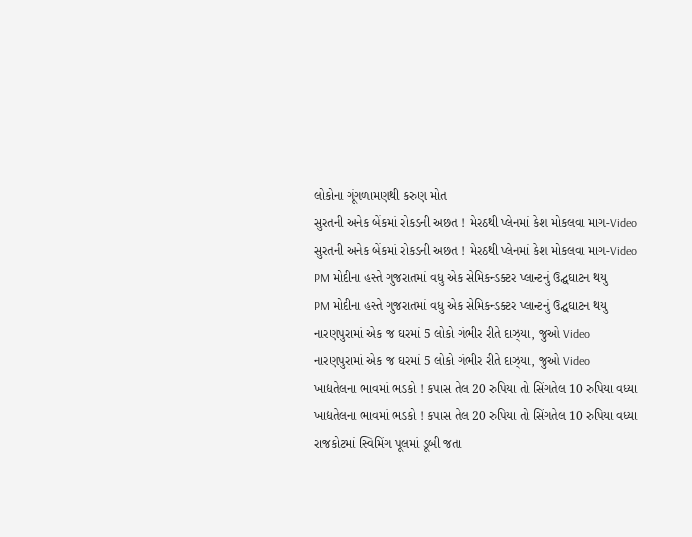લોકોના ગૂંગળામણથી કરુણ મોત
સુરતની અનેક બેંકમાં રોકડની અછત ! મેરઠથી પ્લેનમાં કેશ મોકલવા માગ-Video
સુરતની અનેક બેંકમાં રોકડની અછત ! મેરઠથી પ્લેનમાં કેશ મોકલવા માગ-Video
PM મોદીના હસ્તે ગુજરાતમાં વધુ એક સેમિકન્ડક્ટર પ્લાન્ટનું ઉદ્ઘઘાટન થયુ
PM મોદીના હસ્તે ગુજરાતમાં વધુ એક સેમિકન્ડક્ટર પ્લાન્ટનું ઉદ્ઘઘાટન થયુ
નારણપુરામાં એક જ ઘરમાં 5 લોકો ગંભીર રીતે દાઝ્યા, જુઓ Video
નારણપુરામાં એક જ ઘરમાં 5 લોકો ગંભીર રીતે દાઝ્યા, જુઓ Video
ખાદ્યતેલના ભાવમાં ભડકો ! કપાસ તેલ 20 રુપિયા તો સિંગતેલ 10 રુપિયા વધ્યા
ખાદ્યતેલના ભાવમાં ભડકો ! કપાસ તેલ 20 રુપિયા તો સિંગતેલ 10 રુપિયા વધ્યા
રાજકોટમાં સ્વિમિંગ પૂલમાં ડૂબી જતા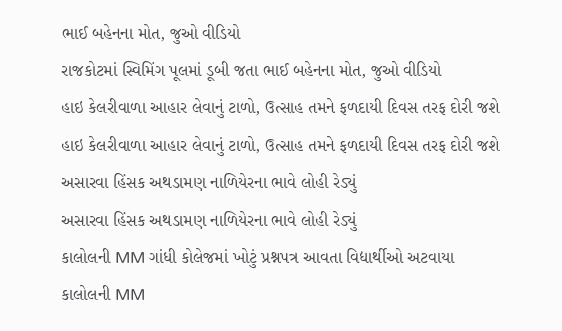ભાઈ બહેનના મોત, જુઓ વીડિયો
રાજકોટમાં સ્વિમિંગ પૂલમાં ડૂબી જતા ભાઈ બહેનના મોત, જુઓ વીડિયો
હાઇ કેલરીવાળા આહાર લેવાનું ટાળો, ઉત્સાહ તમને ફળદાયી દિવસ તરફ દોરી જશે
હાઇ કેલરીવાળા આહાર લેવાનું ટાળો, ઉત્સાહ તમને ફળદાયી દિવસ તરફ દોરી જશે
અસારવા હિંસક અથડામણ નાળિયેરના ભાવે લોહી રેડ્યું
અસારવા હિંસક અથડામણ નાળિયેરના ભાવે લોહી રેડ્યું
કાલોલની MM ગાંધી કોલેજમાં ખોટું પ્રશ્નપત્ર આવતા વિદ્યાર્થીઓ અટવાયા
કાલોલની MM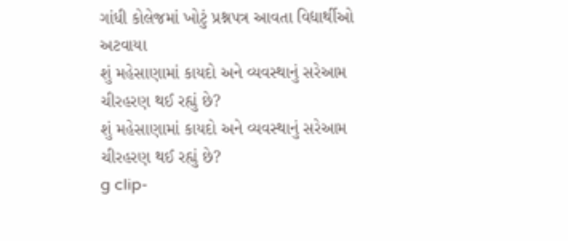ગાંધી કોલેજમાં ખોટું પ્રશ્નપત્ર આવતા વિદ્યાર્થીઓ અટવાયા
શું મહેસાણામાં કાયદો અને વ્યવસ્થાનું સરેઆમ ચીરહરણ થઈ રહ્યું છે?
શું મહેસાણામાં કાયદો અને વ્યવસ્થાનું સરેઆમ ચીરહરણ થઈ રહ્યું છે?
g clip-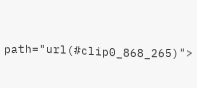path="url(#clip0_868_265)">